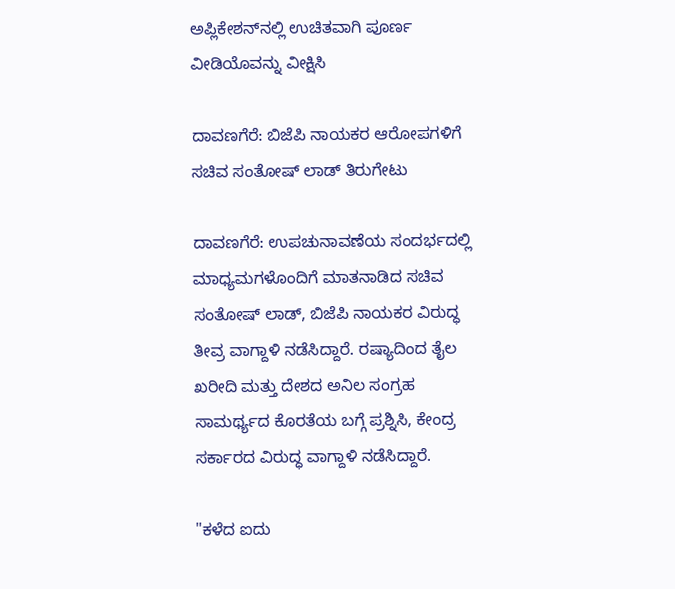ಅಪ್ಲಿಕೇಶನ್‌ನಲ್ಲಿ ಉಚಿತವಾಗಿ ಪೂರ್ಣ ವೀಡಿಯೊವನ್ನು ವೀಕ್ಷಿಸಿ

ದಾವಣಗೆರೆ: ಬಿಜೆಪಿ ನಾಯಕರ ಆರೋಪಗಳಿಗೆ ಸಚಿವ ಸಂತೋಷ್ ಲಾಡ್ ತಿರುಗೇಟು

ದಾವಣಗೆರೆ: ಉಪಚುನಾವಣೆಯ ಸಂದರ್ಭದಲ್ಲಿ ಮಾಧ್ಯಮಗಳೊಂದಿಗೆ ಮಾತನಾಡಿದ ಸಚಿವ ಸಂತೋಷ್ ಲಾಡ್, ಬಿಜೆಪಿ ನಾಯಕರ ವಿರುದ್ಧ ತೀವ್ರ ವಾಗ್ದಾಳಿ ನಡೆಸಿದ್ದಾರೆ. ರಷ್ಯಾದಿಂದ ತೈಲ ಖರೀದಿ ಮತ್ತು ದೇಶದ ಅನಿಲ ಸಂಗ್ರಹ ಸಾಮರ್ಥ್ಯದ ಕೊರತೆಯ ಬಗ್ಗೆ ಪ್ರಶ್ನಿಸಿ, ಕೇಂದ್ರ ಸರ್ಕಾರದ ವಿರುದ್ಧ ವಾಗ್ದಾಳಿ ನಡೆಸಿದ್ದಾರೆ.

"ಕಳೆದ ಐದು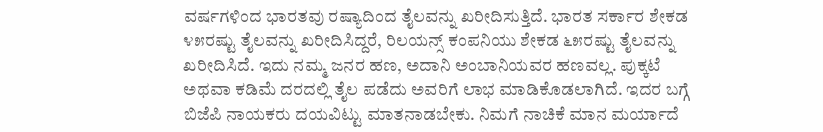ವರ್ಷಗಳಿಂದ ಭಾರತವು ರಷ್ಯಾದಿಂದ ತೈಲವನ್ನು ಖರೀದಿಸುತ್ತಿದೆ. ಭಾರತ ಸರ್ಕಾರ ಶೇಕಡ ೪೫ರಷ್ಟು ತೈಲವನ್ನು ಖರೀದಿಸಿದ್ದರೆ, ರಿಲಯನ್ಸ್ ಕಂಪನಿಯು ಶೇಕಡ ೬೫ರಷ್ಟು ತೈಲವನ್ನು ಖರೀದಿಸಿದೆ. ಇದು ನಮ್ಮ ಜನರ ಹಣ, ಅದಾನಿ ಅಂಬಾನಿಯವರ ಹಣವಲ್ಲ. ಪುಕ್ಕಟೆ ಅಥವಾ ಕಡಿಮೆ ದರದಲ್ಲಿ ತೈಲ ಪಡೆದು ಅವರಿಗೆ ಲಾಭ ಮಾಡಿಕೊಡಲಾಗಿದೆ. ಇದರ ಬಗ್ಗೆ ಬಿಜೆಪಿ ನಾಯಕರು ದಯವಿಟ್ಟು ಮಾತನಾಡಬೇಕು. ನಿಮಗೆ ನಾಚಿಕೆ ಮಾನ ಮರ್ಯಾದೆ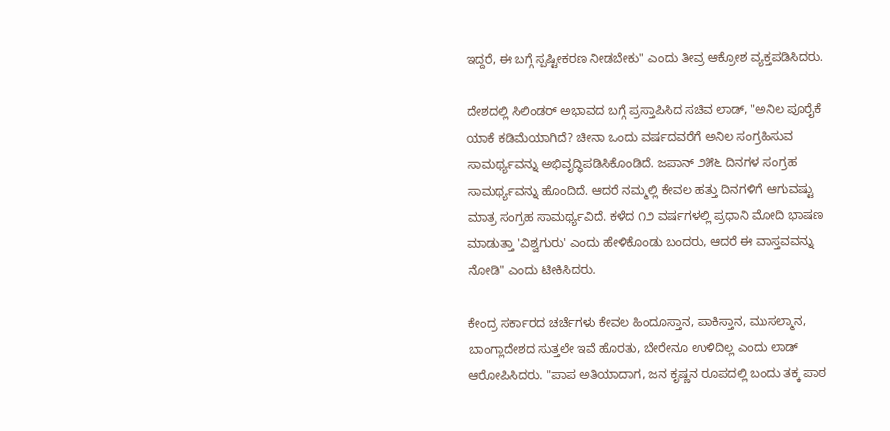ಇದ್ದರೆ, ಈ ಬಗ್ಗೆ ಸ್ಪಷ್ಟೀಕರಣ ನೀಡಬೇಕು" ಎಂದು ತೀವ್ರ ಆಕ್ರೋಶ ವ್ಯಕ್ತಪಡಿಸಿದರು.

ದೇಶದಲ್ಲಿ ಸಿಲಿಂಡರ್ ಅಭಾವದ ಬಗ್ಗೆ ಪ್ರಸ್ತಾಪಿಸಿದ ಸಚಿವ ಲಾಡ್, "ಅನಿಲ ಪೂರೈಕೆ ಯಾಕೆ ಕಡಿಮೆಯಾಗಿದೆ? ಚೀನಾ ಒಂದು ವರ್ಷದವರೆಗೆ ಅನಿಲ ಸಂಗ್ರಹಿಸುವ ಸಾಮರ್ಥ್ಯವನ್ನು ಅಭಿವೃದ್ಧಿಪಡಿಸಿಕೊಂಡಿದೆ. ಜಪಾನ್ ೨೫೬ ದಿನಗಳ ಸಂಗ್ರಹ ಸಾಮರ್ಥ್ಯವನ್ನು ಹೊಂದಿದೆ. ಆದರೆ ನಮ್ಮಲ್ಲಿ ಕೇವಲ ಹತ್ತು ದಿನಗಳಿಗೆ ಆಗುವಷ್ಟು ಮಾತ್ರ ಸಂಗ್ರಹ ಸಾಮರ್ಥ್ಯವಿದೆ. ಕಳೆದ ೧೨ ವರ್ಷಗಳಲ್ಲಿ ಪ್ರಧಾನಿ ಮೋದಿ ಭಾಷಣ ಮಾಡುತ್ತಾ 'ವಿಶ್ವಗುರು' ಎಂದು ಹೇಳಿಕೊಂಡು ಬಂದರು, ಆದರೆ ಈ ವಾಸ್ತವವನ್ನು ನೋಡಿ" ಎಂದು ಟೀಕಿಸಿದರು.

ಕೇಂದ್ರ ಸರ್ಕಾರದ ಚರ್ಚೆಗಳು ಕೇವಲ ಹಿಂದೂಸ್ತಾನ, ಪಾಕಿಸ್ತಾನ, ಮುಸಲ್ಮಾನ, ಬಾಂಗ್ಲಾದೇಶದ ಸುತ್ತಲೇ ಇವೆ ಹೊರತು, ಬೇರೇನೂ ಉಳಿದಿಲ್ಲ ಎಂದು ಲಾಡ್ ಆರೋಪಿಸಿದರು. "ಪಾಪ ಅತಿಯಾದಾಗ, ಜನ ಕೃಷ್ಣನ ರೂಪದಲ್ಲಿ ಬಂದು ತಕ್ಕ ಪಾಠ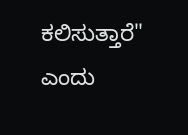ಕಲಿಸುತ್ತಾರೆ" ಎಂದು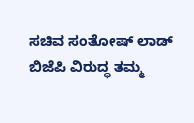ಸಚಿವ ಸಂತೋಷ್ ಲಾಡ್ ಬಿಜೆಪಿ ವಿರುದ್ಧ ತಮ್ಮ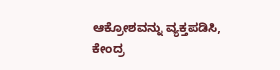ಆಕ್ರೋಶವನ್ನು ವ್ಯಕ್ತಪಡಿಸಿ, ಕೇಂದ್ರ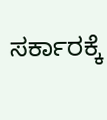ಸರ್ಕಾರಕ್ಕೆ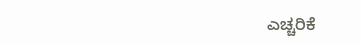ಎಚ್ಚರಿಕೆ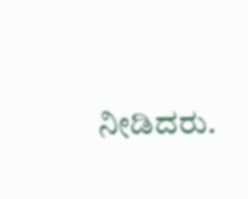ನೀಡಿದರು.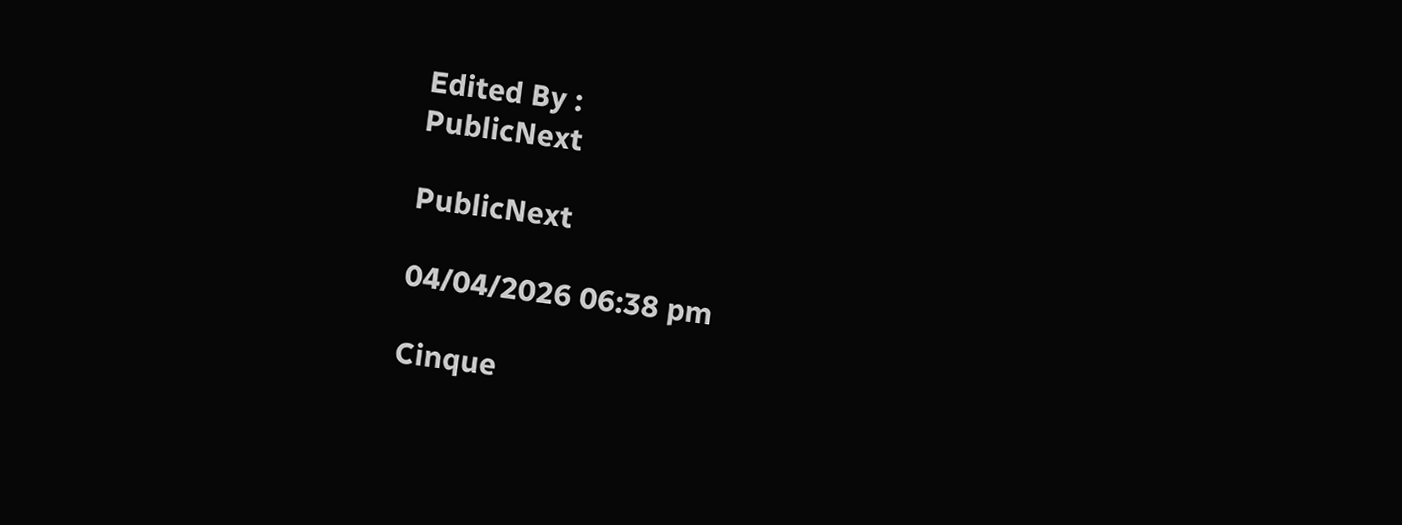Edited By :
PublicNext

PublicNext

04/04/2026 06:38 pm

Cinque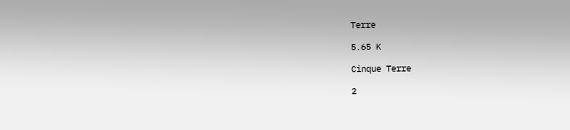Terre

5.65 K

Cinque Terre

2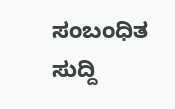ಸಂಬಂಧಿತ ಸುದ್ದಿ